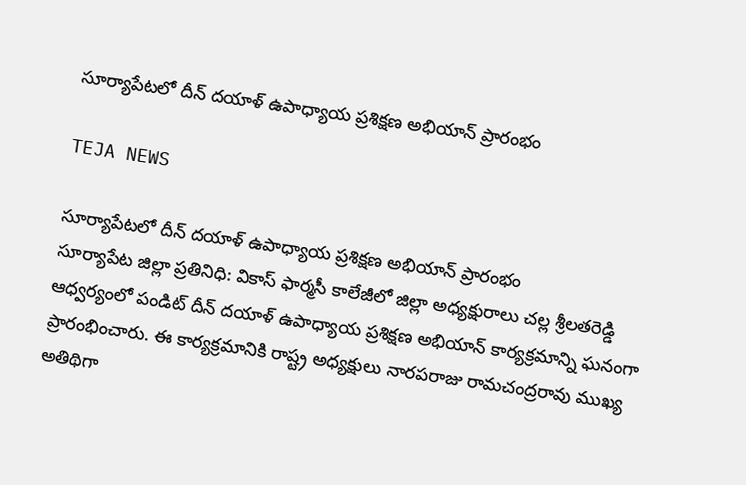సూర్యాపేటలో దీన్ దయాళ్ ఉపాధ్యాయ ప్రశిక్షణ అభియాన్ ప్రారంభం

TEJA NEWS

సూర్యాపేటలో దీన్ దయాళ్ ఉపాధ్యాయ ప్రశిక్షణ అభియాన్ ప్రారంభం
సూర్యాపేట జిల్లా ప్రతినిధి: వికాస్ ఫార్మసీ కాలేజీలో జిల్లా అధ్యక్షురాలు చల్ల శ్రీలతరెడ్డి ఆధ్వర్యంలో పండిట్ దీన్ దయాళ్ ఉపాధ్యాయ ప్రశిక్షణ అభియాన్ కార్యక్రమాన్ని ఘనంగా ప్రారంభించారు. ఈ కార్యక్రమానికి రాష్ట్ర అధ్యక్షులు నారపరాజు రామచంద్రరావు ముఖ్య అతిథిగా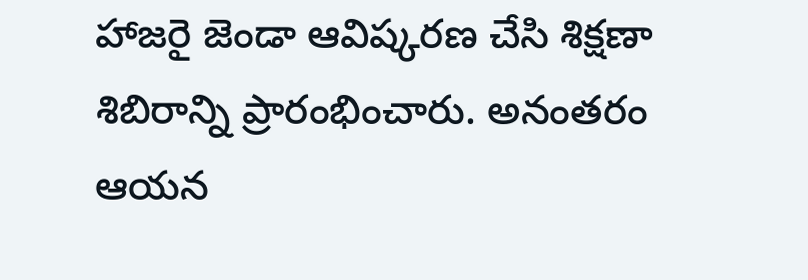హాజరై జెండా ఆవిష్కరణ చేసి శిక్షణా శిబిరాన్ని ప్రారంభించారు. అనంతరం ఆయన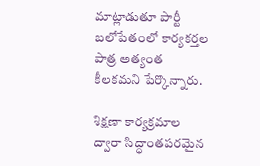మాట్లాడుతూ పార్టీ బలోపేతంలో కార్యకర్తల పాత్ర అత్యంత కీలకమని పేర్కొన్నారు.

శిక్షణా కార్యక్రమాల ద్వారా సిద్ధాంతపరమైన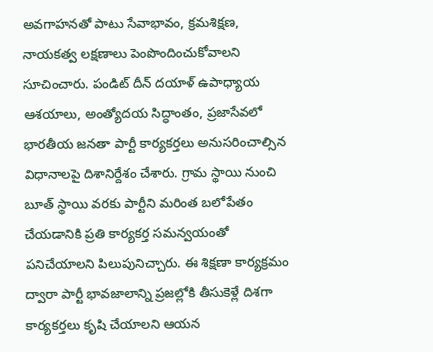అవగాహనతో పాటు సేవాభావం, క్రమశిక్షణ, నాయకత్వ లక్షణాలు పెంపొందించుకోవాలని సూచించారు. పండిట్ దీన్ దయాళ్ ఉపాధ్యాయ ఆశయాలు, అంత్యోదయ సిద్ధాంతం, ప్రజాసేవలో భారతీయ జనతా పార్టీ కార్యకర్తలు అనుసరించాల్సిన విధానాలపై దిశానిర్దేశం చేశారు. గ్రామ స్థాయి నుంచి బూత్ స్థాయి వరకు పార్టీని మరింత బలోపేతం చేయడానికి ప్రతి కార్యకర్త సమన్వయంతో పనిచేయాలని పిలుపునిచ్చారు. ఈ శిక్షణా కార్యక్రమం ద్వారా పార్టీ భావజాలాన్ని ప్రజల్లోకి తీసుకెళ్లే దిశగా కార్యకర్తలు కృషి చేయాలని ఆయన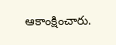ఆకాంక్షించారు.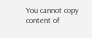You cannot copy content of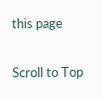this page

Scroll to Top